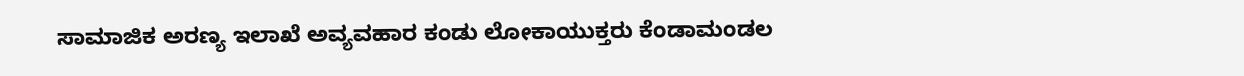ಸಾಮಾಜಿಕ ಅರಣ್ಯ ಇಲಾಖೆ ಅವ್ಯವಹಾರ ಕಂಡು ಲೋಕಾಯುಕ್ತರು ಕೆಂಡಾಮಂಡಲ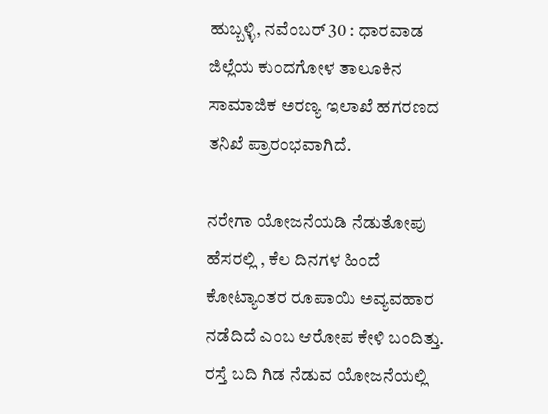ಹುಬ್ಬಳ್ಳಿ, ನವೆಂಬರ್ 30 : ಧಾರವಾಡ ಜಿಲ್ಲೆಯ ಕುಂದಗೋಳ ತಾಲೂಕಿನ ಸಾಮಾಜಿಕ ಅರಣ್ಯ ಇಲಾಖೆ ಹಗರಣದ ತನಿಖೆ ಪ್ರಾರಂಭವಾಗಿದೆ.

ನರೇಗಾ ಯೋಜನೆಯಡಿ ನೆಡುತೋಪು ಹೆಸರಲ್ಲಿ , ಕೆಲ ದಿನಗಳ ಹಿಂದೆ ಕೋಟ್ಯಾಂತರ ರೂಪಾಯಿ ಅವ್ಯವಹಾರ ನಡೆದಿದೆ ಎಂಬ ಆರೋಪ ಕೇಳಿ ಬಂದಿತ್ತು. ರಸ್ತೆ ಬದಿ ಗಿಡ ನೆಡುವ ಯೋಜನೆಯಲ್ಲಿ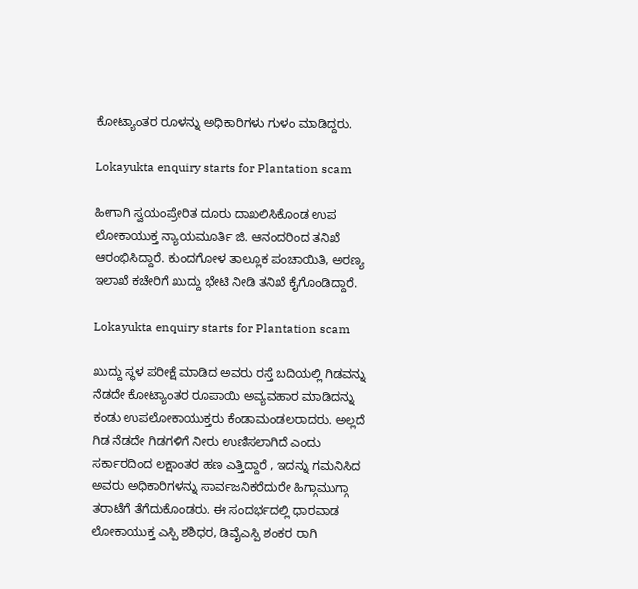ಕೋಟ್ಯಾಂತರ ರೂಳನ್ನು ಅಧಿಕಾರಿಗಳು ಗುಳಂ ಮಾಡಿದ್ದರು.

Lokayukta enquiry starts for Plantation scam

ಹೀಗಾಗಿ ಸ್ವಯಂಪ್ರೇರಿತ ದೂರು ದಾಖಲಿಸಿಕೊಂಡ ಉಪ ಲೋಕಾಯುಕ್ತ ನ್ಯಾಯಮೂರ್ತಿ ಜಿ. ಆನಂದರಿಂದ ತನಿಖೆ ಆರಂಭಿಸಿದ್ದಾರೆ. ಕುಂದಗೋಳ ತಾಲ್ಲೂಕ ಪಂಚಾಯಿತಿ, ಅರಣ್ಯ ಇಲಾಖೆ ಕಚೇರಿಗೆ ಖುದ್ದು ಭೇಟಿ ನೀಡಿ ತನಿಖೆ ಕೈಗೊಂಡಿದ್ದಾರೆ.

Lokayukta enquiry starts for Plantation scam

ಖುದ್ದು ಸ್ಥಳ ಪರೀಕ್ಷೆ ಮಾಡಿದ ಅವರು ರಸ್ತೆ ಬದಿಯಲ್ಲಿ ಗಿಡವನ್ನು ನೆಡದೇ ಕೋಟ್ಯಾಂತರ ರೂಪಾಯಿ ಅವ್ಯವಹಾರ ಮಾಡಿದನ್ನು ಕಂಡು ಉಪಲೋಕಾಯುಕ್ತರು ಕೆಂಡಾಮಂಡಲರಾದರು. ಅಲ್ಲದೆ ಗಿಡ ನೆಡದೇ ಗಿಡಗಳಿಗೆ ನೀರು ಉಣಿಸಲಾಗಿದೆ ಎಂದು ಸರ್ಕಾರದಿಂದ ಲಕ್ಷಾಂತರ ಹಣ ಎತ್ತಿದ್ದಾರೆ , ಇದನ್ನು ಗಮನಿಸಿದ ಅವರು ಅಧಿಕಾರಿಗಳನ್ನು ಸಾರ್ವಜನಿಕರೆದುರೇ ಹಿಗ್ಗಾಮುಗ್ಗಾ ತರಾಟೆಗೆ ತೆಗೆದುಕೊಂಡರು. ಈ ಸಂದರ್ಭದಲ್ಲಿ ಧಾರವಾಡ ಲೋಕಾಯುಕ್ತ ಎಸ್ಪಿ ಶಶಿಧರ, ಡಿವೈಎಸ್ಪಿ ಶಂಕರ ರಾಗಿ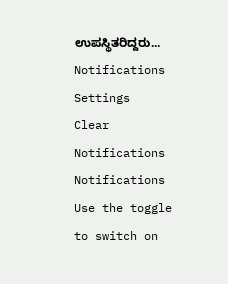ಉಪಸ್ಥಿತರಿದ್ದರು...
Notifications
Settings
Clear Notifications
Notifications
Use the toggle to switch on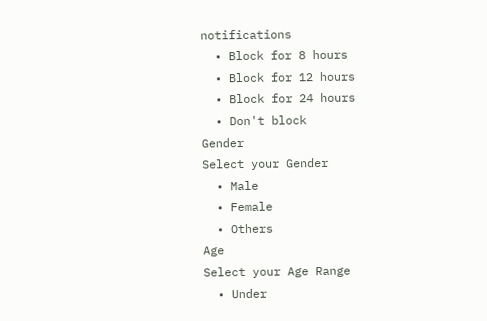notifications
  • Block for 8 hours
  • Block for 12 hours
  • Block for 24 hours
  • Don't block
Gender
Select your Gender
  • Male
  • Female
  • Others
Age
Select your Age Range
  • Under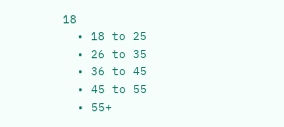18
  • 18 to 25
  • 26 to 35
  • 36 to 45
  • 45 to 55
  • 55+